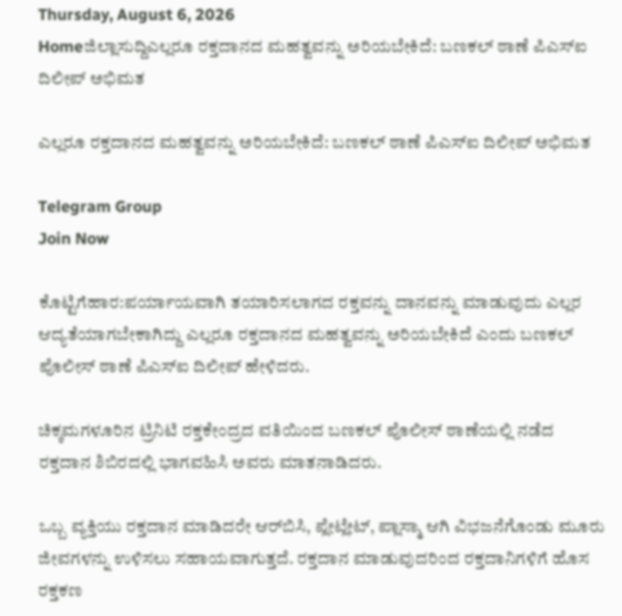Thursday, August 6, 2026
Homeಜಿಲ್ಲಾಸುದ್ದಿಎಲ್ಲರೂ ರಕ್ತದಾನದ ಮಹತ್ವವನ್ನು ಅರಿಯಬೇಕಿದೆ: ಬಣಕಲ್ ಠಾಣೆ ಪಿಎಸ್‌ಐ ದಿಲೀಪ್ ಅಭಿಮತ

ಎಲ್ಲರೂ ರಕ್ತದಾನದ ಮಹತ್ವವನ್ನು ಅರಿಯಬೇಕಿದೆ: ಬಣಕಲ್ ಠಾಣೆ ಪಿಎಸ್‌ಐ ದಿಲೀಪ್ ಅಭಿಮತ

Telegram Group
Join Now

ಕೊಟ್ಟಿಗೆಹಾರ:ಪರ್ಯಾಯವಾಗಿ ತಯಾರಿಸಲಾಗದ ರಕ್ತವನ್ನು ದಾನವನ್ನು ಮಾಡುವುದು ಎಲ್ಲರ ಆದ್ಯತೆಯಾಗಬೇಕಾಗಿದ್ದು ಎಲ್ಲರೂ ರಕ್ತದಾನದ ಮಹತ್ವವನ್ನು ಅರಿಯಬೇಕಿದೆ ಎಂದು ಬಣಕಲ್ ಪೊಲೀಸ್ ಠಾಣೆ ಪಿಎಸ್‌ಐ ದಿಲೀಪ್ ಹೇಳಿದರು.

ಚಿಕ್ಕಮಗಳೂರಿನ ಟ್ರಿನಿಟಿ ರಕ್ತಕೇಂದ್ರದ ವತಿಯಿಂದ ಬಣಕಲ್ ಪೊಲೀಸ್ ಠಾಣೆಯಲ್ಲಿ ನಡೆದ ರಕ್ತದಾನ ಶಿಬಿರದಲ್ಲಿ ಭಾಗವಹಿಸಿ ಅವರು ಮಾತನಾಡಿದರು.

ಒಬ್ಬ ವ್ಯಕ್ತಿಯು ರಕ್ತದಾನ ಮಾಡಿದರೇ ಆರ್‌ಬಿಸಿ, ಪ್ಲೇಟ್ಲೇಟ್, ಪ್ಲಾಸ್ಮಾ ಆಗಿ ವಿಭಜನೆಗೊಂಡು ಮೂರು ಜೀವಗಳನ್ನು ಉಳಿಸಲು ಸಹಾಯವಾಗುತ್ತದೆ. ರಕ್ತದಾನ ಮಾಡುವುದರಿಂದ ರಕ್ತದಾನಿಗಳಿಗೆ ಹೊಸ ರಕ್ತಕಣ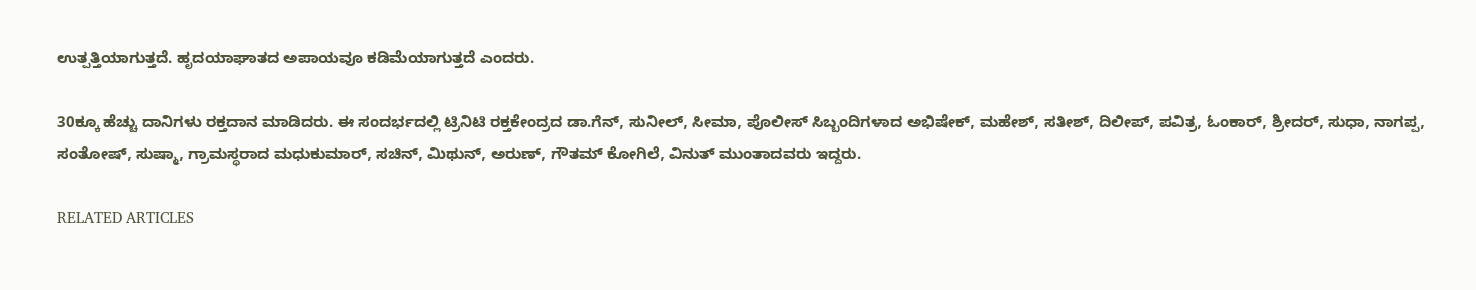ಉತ್ಪತ್ತಿಯಾಗುತ್ತದೆ. ಹೃದಯಾಘಾತದ ಅಪಾಯವೂ ಕಡಿಮೆಯಾಗುತ್ತದೆ ಎಂದರು.

30ಕ್ಕೂ ಹೆಚ್ಚು ದಾನಿಗಳು ರಕ್ತದಾನ ಮಾಡಿದರು. ಈ ಸಂದರ್ಭದಲ್ಲಿ ಟ್ರಿನಿಟಿ ರಕ್ತಕೇಂದ್ರದ ಡಾ.ಗೆನ್, ಸುನೀಲ್, ಸೀಮಾ, ಪೊಲೀಸ್ ಸಿಬ್ಬಂದಿಗಳಾದ ಅಭಿಷೇಕ್, ಮಹೇಶ್, ಸತೀಶ್, ದಿಲೀಪ್, ಪವಿತ್ರ, ಓಂಕಾರ್, ಶ್ರೀದರ್, ಸುಧಾ, ನಾಗಪ್ಪ, ಸಂತೋಷ್, ಸುಷ್ಮಾ, ಗ್ರಾಮಸ್ಥರಾದ ಮಧುಕುಮಾರ್, ಸಚಿನ್, ಮಿಥುನ್, ಅರುಣ್, ಗೌತಮ್ ಕೋಗಿಲೆ, ವಿನುತ್ ಮುಂತಾದವರು ಇದ್ದರು.

RELATED ARTICLES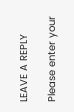LEAVE A REPLY

Please enter your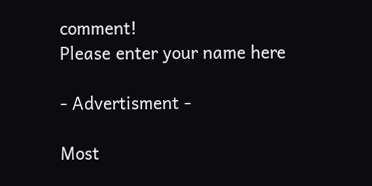comment!
Please enter your name here

- Advertisment -

Most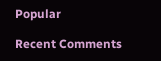Popular

Recent Comments